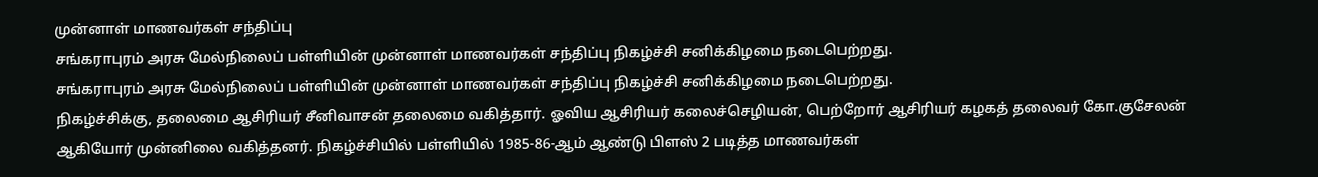முன்னாள் மாணவர்கள் சந்திப்பு
சங்கராபுரம் அரசு மேல்நிலைப் பள்ளியின் முன்னாள் மாணவர்கள் சந்திப்பு நிகழ்ச்சி சனிக்கிழமை நடைபெற்றது.
சங்கராபுரம் அரசு மேல்நிலைப் பள்ளியின் முன்னாள் மாணவர்கள் சந்திப்பு நிகழ்ச்சி சனிக்கிழமை நடைபெற்றது.
நிகழ்ச்சிக்கு, தலைமை ஆசிரியர் சீனிவாசன் தலைமை வகித்தார். ஓவிய ஆசிரியர் கலைச்செழியன், பெற்றோர் ஆசிரியர் கழகத் தலைவர் கோ.குசேலன் ஆகியோர் முன்னிலை வகித்தனர். நிகழ்ச்சியில் பள்ளியில் 1985-86-ஆம் ஆண்டு பிளஸ் 2 படித்த மாணவர்கள்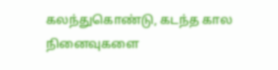கலந்துகொண்டு, கடந்த கால நினைவுகளை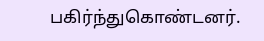பகிர்ந்துகொண்டனர்.